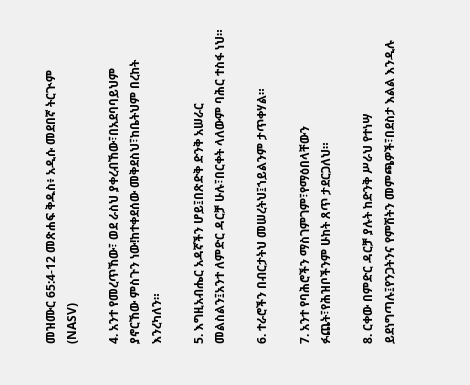መዝሙር 65:4-12 መጽሐፍ ቅዱስ፥ አዲሱ መደበኛ ትርጒም (NASV)

4. አንተ የመረጥኸው፣ ወደ ራስህ ያቀረብኸው፣በአደባባይህም ያኖርኸው ምስጉን ነው!ከተቀደሰው መቅደስህ፣ከቤትህም በረከት እንረካለን።

5. እግዚአብሔር አዳኛችን ሆይ፤በጽድቅ ድንቅ አሠራር መልስልን፤አንተ ለምድር ዳርቻ ሁሉ፣በርቀት ላለውም ባሕር ተስፋ ነህ።

6. ተራሮችን በብርታትህ መሠረትህ፤ኀይልንም ታጥቀሃል።

7. አንተ የባሕሮችን ማስገምገም፣የማዕበላቸውን ፉጨት፣የሕዝቦችንም ሁከት ጸጥ ታደርጋለህ።

8. ርቀው በምድር ዳርቻ ያሉት ከድንቅ ሥራህ የተነሣ ይደነግጣሉ፤የንጋትንና የምሽትን መምጫዎች፣በደስታ እልል እንዲሉ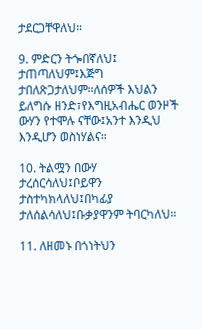ታደርጋቸዋለህ።

9. ምድርን ትጐበኛለህ፤ ታጠጣለህም፤እጅግ ታበለጽጋታለህም።ለሰዎች እህልን ይለግሱ ዘንድ፣የእግዚአብሔር ወንዞች ውሃን የተሞሉ ናቸው፤አንተ እንዲህ እንዲሆን ወስነሃልና።

10. ትልሟን በውሃ ታረሰርሳለህ፤ቦይዋን ታስተካክላለህ፤በካፊያ ታለሰልሳለህ፤ቡቃያዋንም ትባርካለህ።

11. ለዘመኑ በጎነትህን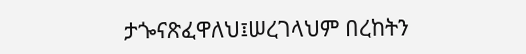ታጐናጽፈዋለህ፤ሠረገላህም በረከትን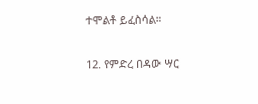ተሞልቶ ይፈስሳል።

12. የምድረ በዳው ሣር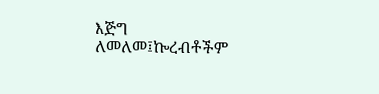እጅግ ለመለመ፤ኰረብቶችም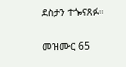ደስታን ተጐናጸፉ።

መዝሙር 65